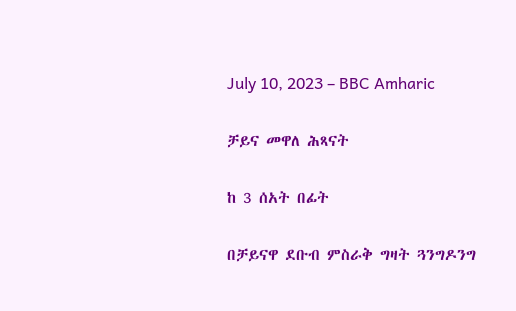July 10, 2023 – BBC Amharic

ቻይና መዋለ ሕጻናት

ከ 3 ሰአት በፊት

በቻይናዋ ደቡብ ምስራቅ ግዛት ጓንግዶንግ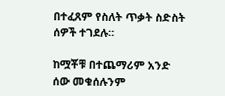በተፈጸም የስለት ጥቃት ስድስት ሰዎች ተገደሉ።

ከሟቾቹ በተጨማሪም አንድ ሰው መቁሰሉንም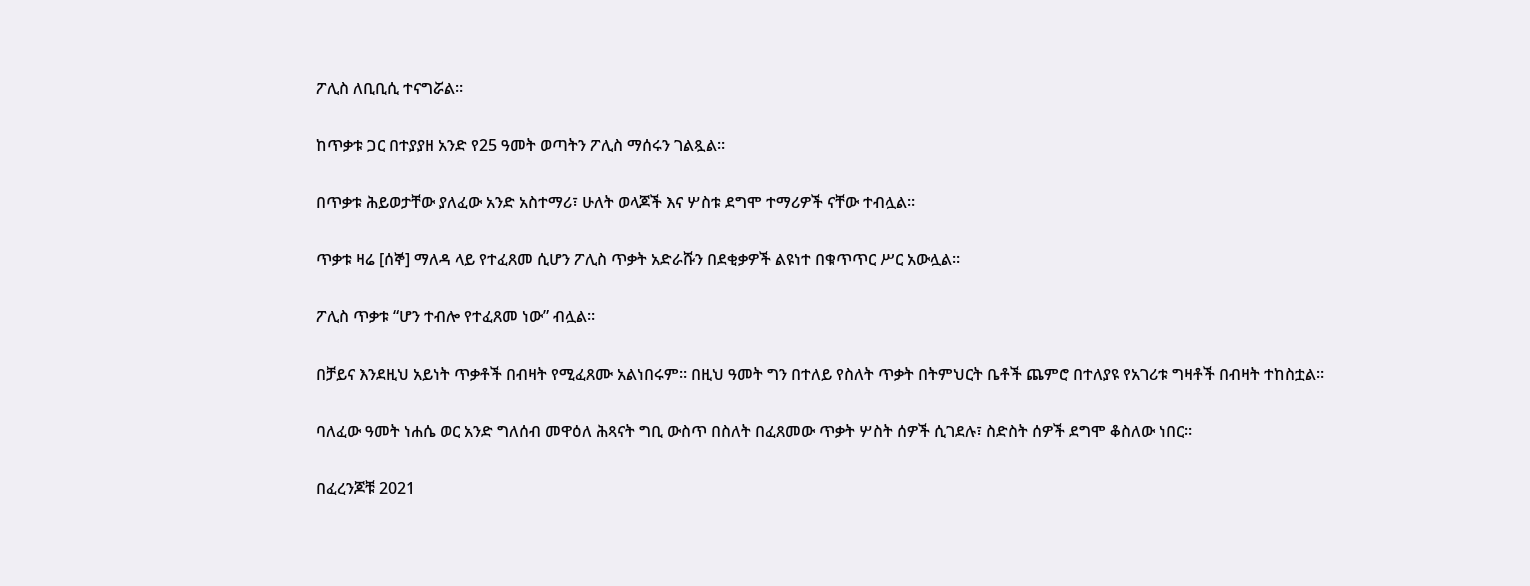ፖሊስ ለቢቢሲ ተናግሯል።

ከጥቃቱ ጋር በተያያዘ አንድ የ25 ዓመት ወጣትን ፖሊስ ማሰሩን ገልጿል።

በጥቃቱ ሕይወታቸው ያለፈው አንድ አስተማሪ፣ ሁለት ወላጆች እና ሦስቱ ደግሞ ተማሪዎች ናቸው ተብሏል።

ጥቃቱ ዛሬ [ሰኞ] ማለዳ ላይ የተፈጸመ ሲሆን ፖሊስ ጥቃት አድራሹን በደቂቃዎች ልዩነተ በቁጥጥር ሥር አውሏል።

ፖሊስ ጥቃቱ “ሆን ተብሎ የተፈጸመ ነው” ብሏል።

በቻይና እንደዚህ አይነት ጥቃቶች በብዛት የሚፈጸሙ አልነበሩም። በዚህ ዓመት ግን በተለይ የስለት ጥቃት በትምህርት ቤቶች ጨምሮ በተለያዩ የአገሪቱ ግዛቶች በብዛት ተከስቷል።

ባለፈው ዓመት ነሐሴ ወር አንድ ግለሰብ መዋዕለ ሕጻናት ግቢ ውስጥ በስለት በፈጸመው ጥቃት ሦስት ሰዎች ሲገደሉ፣ ስድስት ሰዎች ደግሞ ቆስለው ነበር።

በፈረንጆቹ 2021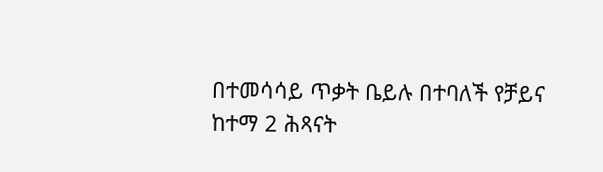በተመሳሳይ ጥቃት ቤይሉ በተባለች የቻይና ከተማ 2 ሕጻናት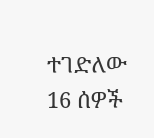ተገድለው 16 ሰዎች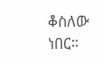ቆስለው ነበር።